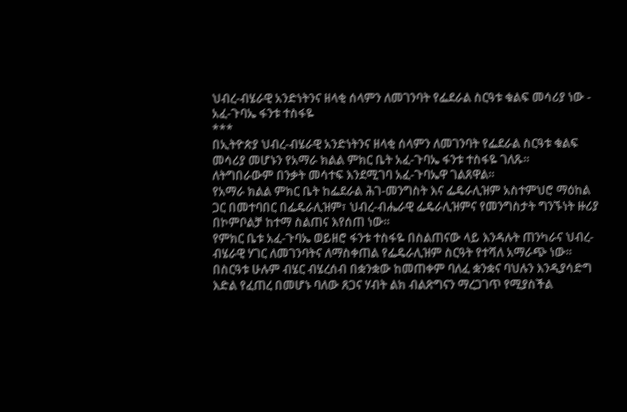ህብረ-ብሄራዊ አንድነትንና ዘላቂ ሰላምን ለመገንባት የፌደራል ስርዓቱ ቁልፍ መሳሪያ ነው - አፈ-ጉባኤ ፋንቱ ተስፋዬ
***
በኢትዮጵያ ህብረ-ብሄራዊ አንድነትንና ዘላቂ ሰላምን ለመገንባት የፌደራል ስርዓቱ ቁልፍ መሳሪያ መሆኑን የአማራ ክልል ምክር ቤት አፈ-ጉባኤ ፋንቱ ተስፋዬ ገለጹ።
ለትግበራውም በንቃት መሳተፍ እንደሚገባ አፈ-ጉባኤዋ ገልጸዋል።
የአማራ ክልል ምክር ቤት ከፌደራል ሕገ-መንግስት እና ፌዴራሊዝም አስተምህሮ ማዕከል ጋር በመተባበር በፌዴራሊዝም፣ ህብረ-ብሔራዊ ፌዴራሊዝምና የመንግስታት ግንኙነት ዙሪያ በኮምቦልቻ ከተማ ስልጠና እየሰጠ ነው።
የምክር ቤቱ አፈ-ጉባኤ ወይዘሮ ፋንቱ ተስፋዬ በስልጠናው ላይ እንዳሉት ጠንካራና ህብረ-ብሄራዊ ሃገር ለመገንባትና ለማስቀጠል የፌዴራሊዝም ስርዓት የተሻለ አማራጭ ነው።
በስርዓቱ ሁሉም ብሄር ብሄረሰብ በቋንቋው ከመጠቀም ባለፈ ቋንቋና ባህሉን እንዲያሳድግ እድል የፈጠረ በመሆኑ ባለው ጸጋና ሃብት ልክ ብልጽግናን ማረጋገጥ የሚያስችል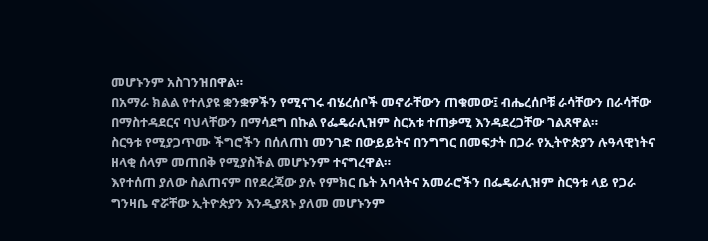መሆኑንም አስገንዝበዋል።
በአማራ ክልል የተለያዩ ቋንቋዎችን የሚናገሩ ብሄረሰቦች መኖራቸውን ጠቁመው፤ ብሔረሰቦቹ ራሳቸውን በራሳቸው በማስተዳደርና ባህላቸውን በማሳደግ በኩል የፌዴራሊዝም ስርአቱ ተጠቃሚ እንዳደረጋቸው ገልጸዋል።
ስርዓቱ የሚያጋጥሙ ችግሮችን በሰለጠነ መንገድ በውይይትና በንግግር በመፍታት በጋራ የኢትዮጵያን ሉዓላዊነትና ዘላቂ ሰላም መጠበቅ የሚያስችል መሆኑንም ተናግረዋል።
እየተሰጠ ያለው ስልጠናም በየደረጃው ያሉ የምክር ቤት አባላትና አመራሮችን በፌዴራሊዝም ስርዓቱ ላይ የጋራ ግንዛቤ ኖሯቸው ኢትዮጵያን እንዲያጸኑ ያለመ መሆኑንም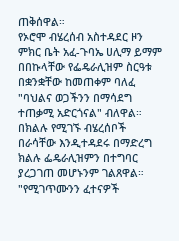ጠቅሰዋል።
የኦሮሞ ብሄረሰብ አስተዳደር ዞን ምክር ቤት አፈ-ጉባኤ ሀሊማ ይማም በበኩላቸው የፌዴራሊዝም ስርዓቱ በቋንቋቸው ከመጠቀም ባለፈ "ባህልና ወጋችንን በማሳደግ ተጠቃሚ አድርጎናል" ብለዋል።
በክልሉ የሚገኙ ብሄረሰቦች በራሳቸው እንዲተዳደሩ በማድረግ ክልሉ ፌዴራሊዝምን በተግባር ያረጋገጠ መሆኑንም ገልጸዋል።
"የሚገጥሙንን ፈተናዎች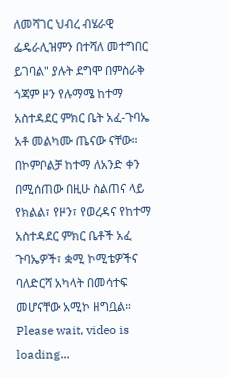ለመሻገር ህብረ ብሄራዊ ፌዴራሊዝምን በተሻለ መተግበር ይገባል" ያሉት ደግሞ በምስራቅ ጎጃም ዞን የሉማሜ ከተማ አስተዳደር ምክር ቤት አፈ-ጉባኤ አቶ መልካሙ ጤናው ናቸው።
በኮምቦልቻ ከተማ ለአንድ ቀን በሚሰጠው በዚሁ ስልጠና ላይ የክልል፣ የዞን፣ የወረዳና የከተማ አስተዳደር ምክር ቤቶች አፈ ጉባኤዎች፣ ቋሚ ኮሚቴዎችና ባለድርሻ አካላት በመሳተፍ መሆናቸው አሚኮ ዘግቧል።
Please wait, video is loading...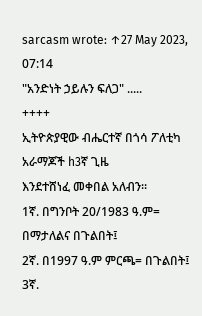sarcasm wrote: ↑27 May 2023, 07:14
"አንድነት ኃይሉን ፍለጋ" .....
++++
ኢትዮጵያዊው ብሔርተኛ በጎሳ ፖለቲካ አራማጆች h3ኛ ጊዜ
እንደተሸነፈ መቀበል አለብን።
1ኛ. በግንቦት 20/1983 ዓ.ም= በማታለልና በጉልበት፤
2ኛ. በ1997 ዓ.ም ምርጫ= በጉልበት፤
3ኛ.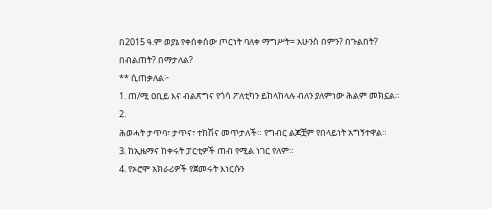በ2015 ዓ.ም ወያኔ የቀሰቀሰው ጦርነት ባለቀ ማግሥት= አሁንስ በምን? በጉልበት? በብልጠት? በማታለል?
** ሲጠቃለል፦
1. ጠ/ሚ ዐቢይ እና ብልጽግና የጎሳ ፖለቲካን ይከላከላሉ ብለን ያለምነው ሕልም መክኗል።
2.
ሕወሓት ታጥባ፣ ታጥና፣ ተከሽና መጥታለች። የግብር ልጆቿም የበላይነት አግኝተዋል።
3. ከኢዜማና ከቀሩት ፓርቲዎች ጠብ የሚል ነገር የለም።
4. የኦሮሞ አክራሪዎች የጀመሩት እነርሱን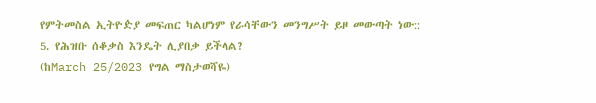የምትመስል ኢትዮዽያ መፍጠር ካልሆነም የራሳቸውን መንግሥት ይዞ መውጣት ነው::
5. የሕዝቡ ሰቆቃስ እንዴት ሊያበቃ ይችላል?
(ከMarch 25/2023 የግል ማስታወሻዬ)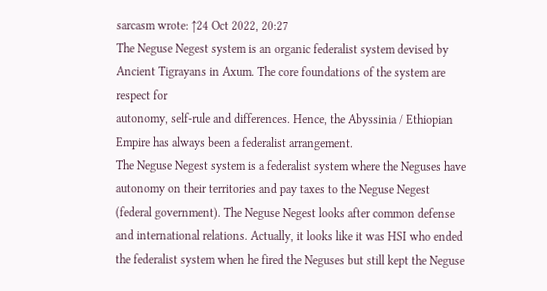sarcasm wrote: ↑24 Oct 2022, 20:27
The Neguse Negest system is an organic federalist system devised by Ancient Tigrayans in Axum. The core foundations of the system are respect for
autonomy, self-rule and differences. Hence, the Abyssinia / Ethiopian Empire has always been a federalist arrangement.
The Neguse Negest system is a federalist system where the Neguses have autonomy on their territories and pay taxes to the Neguse Negest (federal government). The Neguse Negest looks after common defense and international relations. Actually, it looks like it was HSI who ended the federalist system when he fired the Neguses but still kept the Neguse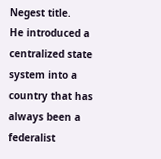Negest title.
He introduced a centralized state system into a country that has always been a federalist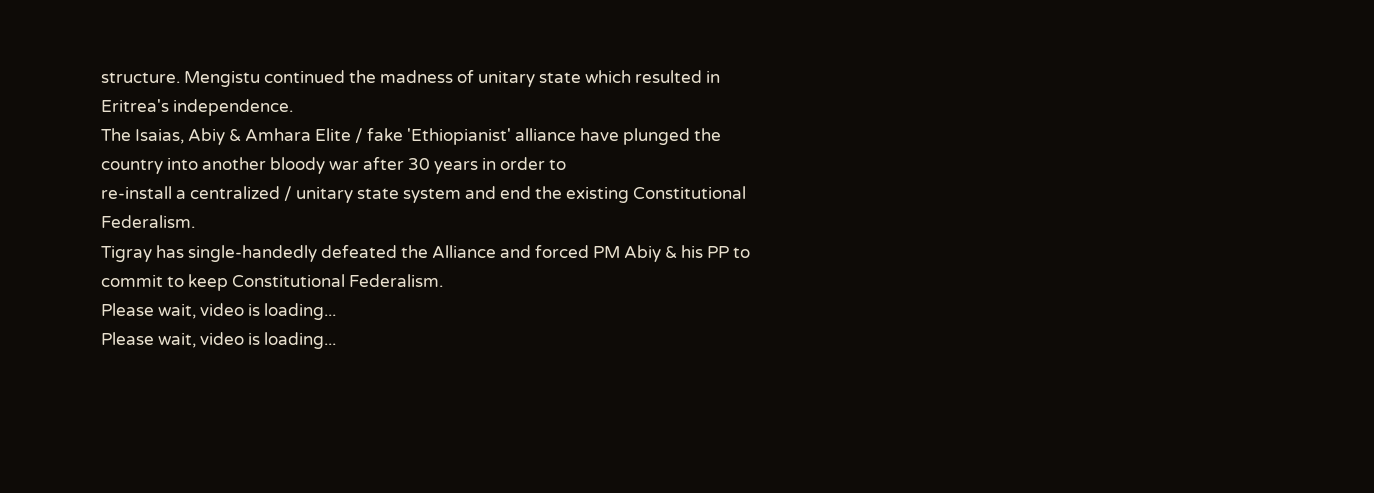structure. Mengistu continued the madness of unitary state which resulted in Eritrea's independence.
The Isaias, Abiy & Amhara Elite / fake 'Ethiopianist' alliance have plunged the country into another bloody war after 30 years in order to
re-install a centralized / unitary state system and end the existing Constitutional Federalism.
Tigray has single-handedly defeated the Alliance and forced PM Abiy & his PP to commit to keep Constitutional Federalism.
Please wait, video is loading...
Please wait, video is loading...